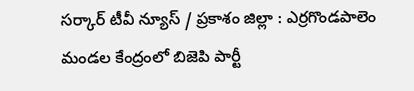సర్కార్ టీవీ న్యూస్ / ప్రకాశం జిల్లా : ఎర్రగొండపాలెం మండల కేంద్రంలో బిజెపి పార్టీ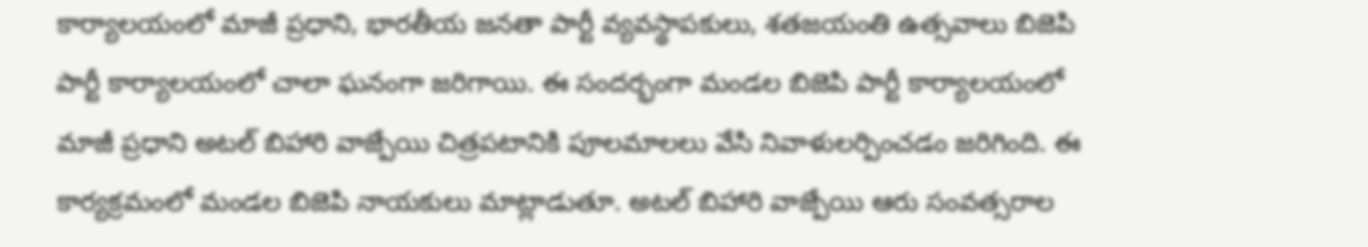కార్యాలయంలో మాజీ ప్రధాని, భారతీయ జనతా పార్టీ వ్యవస్థాపకులు, శతజయంతి ఉత్సవాలు బిజెపి పార్టీ కార్యాలయంలో చాలా ఘనంగా జరిగాయి. ఈ సందర్భంగా మండల బిజెపి పార్టీ కార్యాలయంలో మాజీ ప్రధాని అటల్ బిహారి వాజ్పేయి చిత్రపటానికి పూలమాలలు వేసి నివాళులర్పించడం జరిగింది. ఈ కార్యక్రమంలో మండల బిజెపి నాయకులు మాట్లాడుతూ. అటల్ బిహారి వాజ్పేయి ఆరు సంవత్సరాల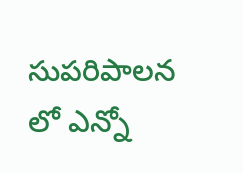సుపరిపాలన లో ఎన్నో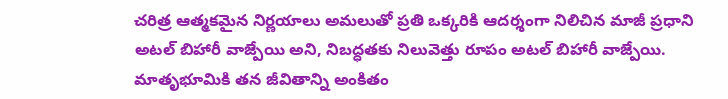చరిత్ర ఆత్మకమైన నిర్ణయాలు అమలుతో ప్రతి ఒక్కరికి ఆదర్శంగా నిలిచిన మాజీ ప్రధాని అటల్ బిహారీ వాజ్పేయి అని, నిబద్ధతకు నిలువెత్తు రూపం అటల్ బిహారీ వాజ్పేయి. మాతృభూమికి తన జీవితాన్ని అంకితం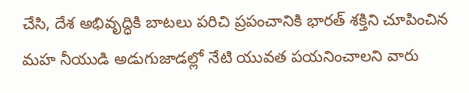చేసి, దేశ అభివృద్ధికి బాటలు పరిచి ప్రపంచానికి భారత్ శక్తిని చూపించిన మహ నీయుడి అడుగుజాడల్లో నేటి యువత పయనించాలని వారు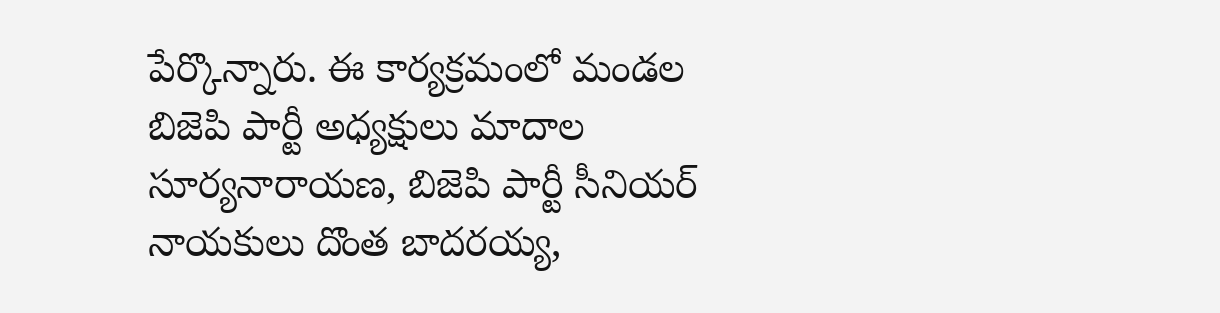పేర్కొన్నారు. ఈ కార్యక్రమంలో మండల బిజెపి పార్టీ అధ్యక్షులు మాదాల సూర్యనారాయణ, బిజెపి పార్టీ సీనియర్ నాయకులు దొంత బాదరయ్య,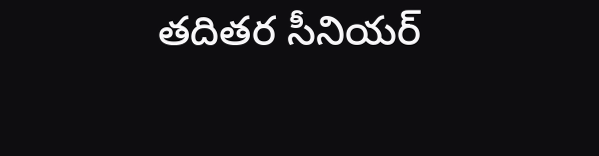తదితర సీనియర్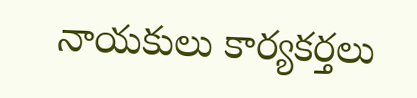నాయకులు కార్యకర్తలు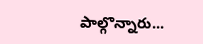పాల్గొన్నారు...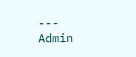---
Admin